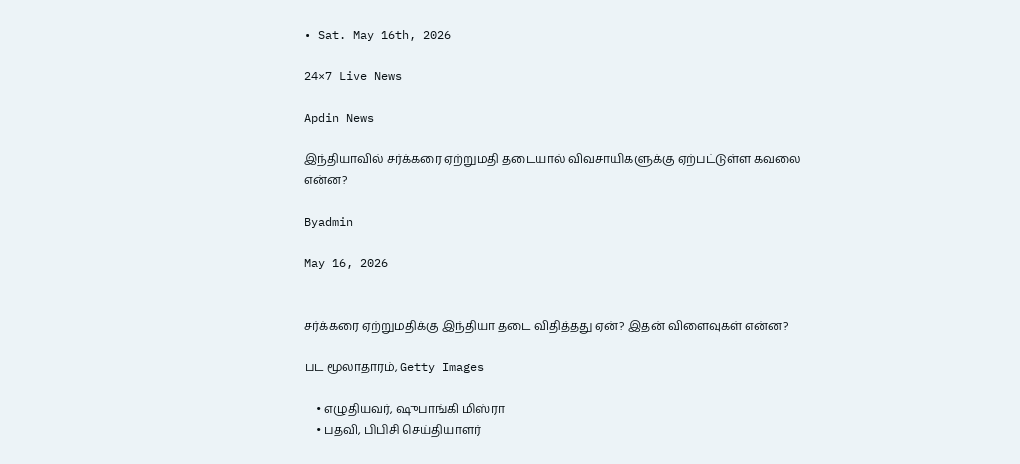• Sat. May 16th, 2026

24×7 Live News

Apdin News

இந்தியாவில் சர்க்கரை ஏற்றுமதி தடையால் விவசாயிகளுக்கு ஏற்பட்டுள்ள கவலை என்ன?

Byadmin

May 16, 2026


சர்க்கரை ஏற்றுமதிக்கு இந்தியா தடை விதித்தது ஏன்? இதன் விளைவுகள் என்ன?

பட மூலாதாரம், Getty Images

    • எழுதியவர், ஷுபாங்கி மிஸ்ரா
    • பதவி, பிபிசி செய்தியாளர்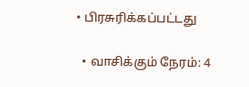• பிரசுரிக்கப்பட்டது

  • வாசிக்கும் நேரம்: 4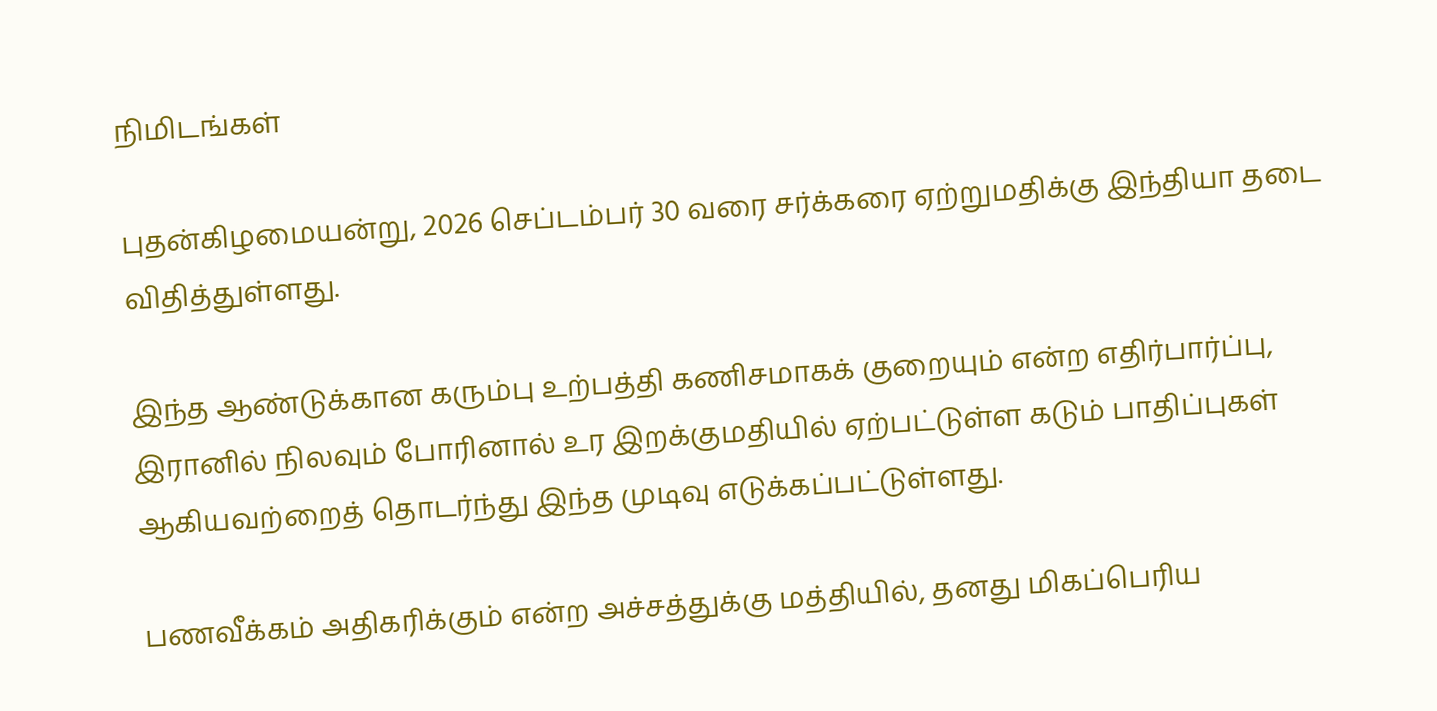நிமிடங்கள்

புதன்கிழமையன்று, 2026 செப்டம்பர் 30 வரை சர்க்கரை ஏற்றுமதிக்கு இந்தியா தடை விதித்துள்ளது.

இந்த ஆண்டுக்கான கரும்பு உற்பத்தி கணிசமாகக் குறையும் என்ற எதிர்பார்ப்பு, இரானில் நிலவும் போரினால் உர இறக்குமதியில் ஏற்பட்டுள்ள கடும் பாதிப்புகள் ஆகியவற்றைத் தொடர்ந்து இந்த முடிவு எடுக்கப்பட்டுள்ளது.

பணவீக்கம் அதிகரிக்கும் என்ற அச்சத்துக்கு மத்தியில், தனது மிகப்பெரிய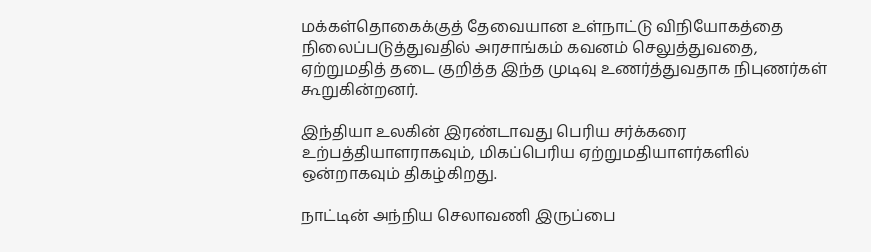மக்கள்தொகைக்குத் தேவையான உள்நாட்டு விநியோகத்தை நிலைப்படுத்துவதில் அரசாங்கம் கவனம் செலுத்துவதை, ஏற்றுமதித் தடை குறித்த இந்த முடிவு உணர்த்துவதாக நிபுணர்கள் கூறுகின்றனர்.

இந்தியா உலகின் இரண்டாவது பெரிய சர்க்கரை உற்பத்தியாளராகவும், மிகப்பெரிய ஏற்றுமதியாளர்களில் ஒன்றாகவும் திகழ்கிறது.

நாட்டின் அந்நிய செலாவணி இருப்பை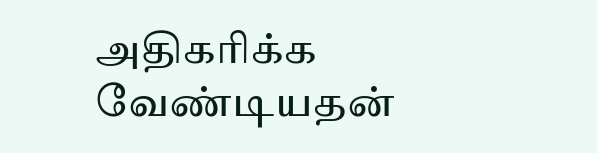அதிகரிக்க வேண்டியதன்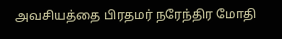அவசியத்தை பிரதமர் நரேந்திர மோதி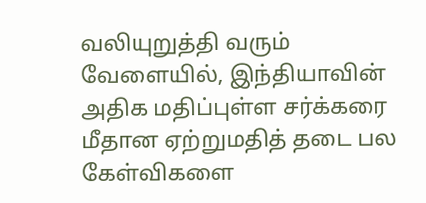வலியுறுத்தி வரும் வேளையில், இந்தியாவின் அதிக மதிப்புள்ள சர்க்கரை மீதான ஏற்றுமதித் தடை பல கேள்விகளை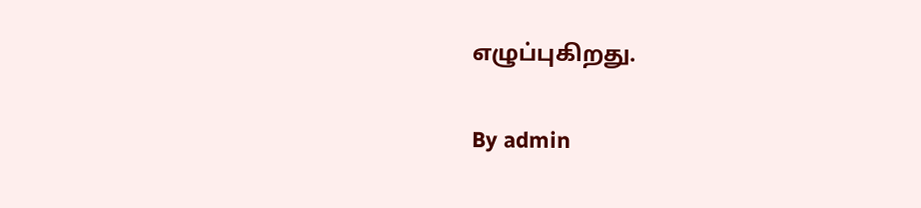எழுப்புகிறது.

By admin